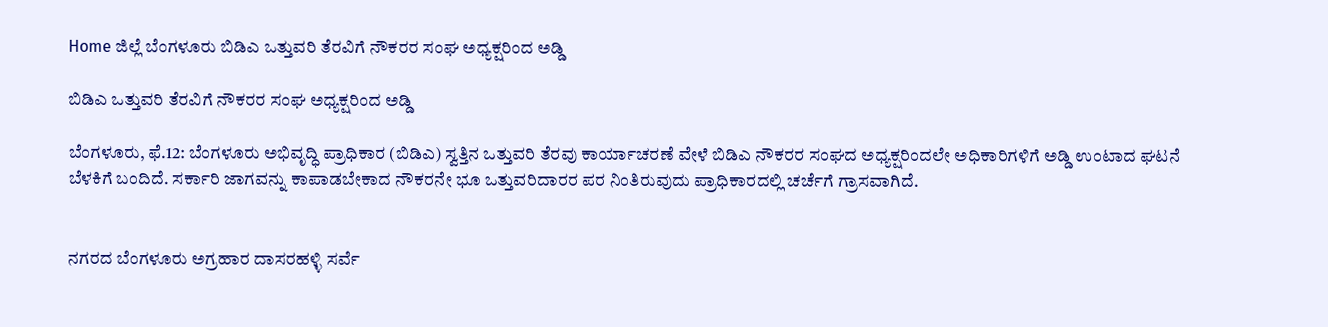Home ಜಿಲ್ಲೆ ಬೆಂಗಳೂರು ಬಿಡಿಎ ಒತ್ತುವರಿ ತೆರವಿಗೆ ನೌಕರರ ಸಂಘ ಅಧ್ಯಕ್ಷರಿಂದ ಅಡ್ಡಿ

ಬಿಡಿಎ ಒತ್ತುವರಿ ತೆರವಿಗೆ ನೌಕರರ ಸಂಘ ಅಧ್ಯಕ್ಷರಿಂದ ಅಡ್ಡಿ

ಬೆಂಗಳೂರು, ಫೆ.12: ಬೆಂಗಳೂರು ಅಭಿವೃದ್ಧಿ ಪ್ರಾಧಿಕಾರ (ಬಿಡಿಎ) ಸ್ವತ್ತಿನ ಒತ್ತುವರಿ ತೆರವು ಕಾರ್ಯಾಚರಣೆ ವೇಳೆ ಬಿಡಿಎ ನೌಕರರ ಸಂಘದ ಅಧ್ಯಕ್ಷರಿಂದಲೇ ಅಧಿಕಾರಿಗಳಿಗೆ ಅಡ್ಡಿ ಉಂಟಾದ ಘಟನೆ ಬೆಳಕಿಗೆ ಬಂದಿದೆ. ಸರ್ಕಾರಿ ಜಾಗವನ್ನು ಕಾಪಾಡಬೇಕಾದ ನೌಕರನೇ ಭೂ ಒತ್ತುವರಿದಾರರ ಪರ ನಿಂತಿರುವುದು ಪ್ರಾಧಿಕಾರದಲ್ಲಿ ಚರ್ಚೆಗೆ ಗ್ರಾಸವಾಗಿದೆ.


ನಗರದ ಬೆಂಗಳೂರು ಅಗ್ರಹಾರ ದಾಸರಹಳ್ಳಿ ಸರ್ವೆ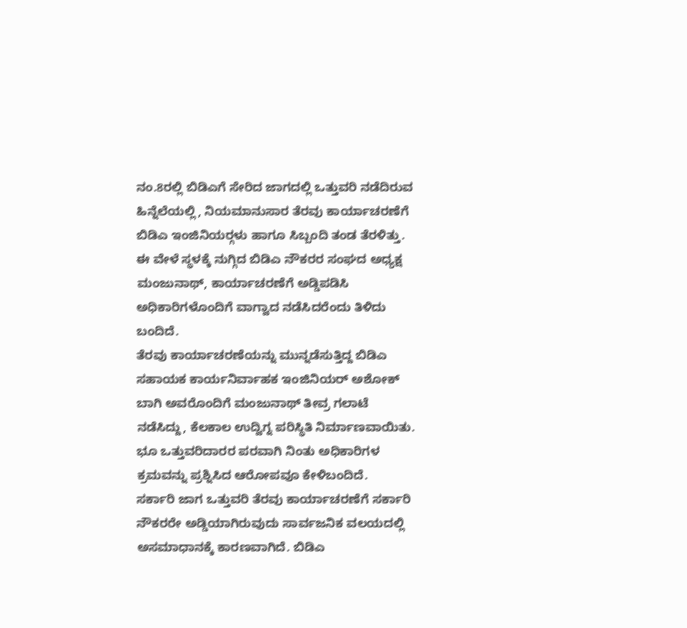ನಂ.8ರಲ್ಲಿ ಬಿಡಿಎಗೆ ಸೇರಿದ ಜಾಗದಲ್ಲಿ ಒತ್ತುವರಿ ನಡೆದಿರುವ ಹಿನ್ನೆಲೆಯಲ್ಲಿ, ನಿಯಮಾನುಸಾರ ತೆರವು ಕಾರ್ಯಾಚರಣೆಗೆ ಬಿಡಿಎ ಇಂಜಿನಿಯರ್‍ಗಳು ಹಾಗೂ ಸಿಬ್ಬಂದಿ ತಂಡ ತೆರಳಿತ್ತು. ಈ ವೇಳೆ ಸ್ಥಳಕ್ಕೆ ನುಗ್ಗಿದ ಬಿಡಿಎ ನೌಕರರ ಸಂಘದ ಅಧ್ಯಕ್ಷ ಮಂಜುನಾಥ್, ಕಾರ್ಯಾಚರಣೆಗೆ ಅಡ್ಡಿಪಡಿಸಿ ಅಧಿಕಾರಿಗಳೊಂದಿಗೆ ವಾಗ್ವಾದ ನಡೆಸಿದರೆಂದು ತಿಳಿದು ಬಂದಿದೆ.
ತೆರವು ಕಾರ್ಯಾಚರಣೆಯನ್ನು ಮುನ್ನಡೆಸುತ್ತಿದ್ದ ಬಿಡಿಎ ಸಹಾಯಕ ಕಾರ್ಯನಿರ್ವಾಹಕ ಇಂಜಿನಿಯರ್ ಅಶೋಕ್ ಬಾಗಿ ಅವರೊಂದಿಗೆ ಮಂಜುನಾಥ್ ತೀವ್ರ ಗಲಾಟೆ ನಡೆಸಿದ್ದು, ಕೆಲಕಾಲ ಉದ್ವಿಗ್ನ ಪರಿಸ್ಥಿತಿ ನಿರ್ಮಾಣವಾಯಿತು. ಭೂ ಒತ್ತುವರಿದಾರರ ಪರವಾಗಿ ನಿಂತು ಅಧಿಕಾರಿಗಳ ಕ್ರಮವನ್ನು ಪ್ರಶ್ನಿಸಿದ ಆರೋಪವೂ ಕೇಳಿಬಂದಿದೆ.
ಸರ್ಕಾರಿ ಜಾಗ ಒತ್ತುವರಿ ತೆರವು ಕಾರ್ಯಾಚರಣೆಗೆ ಸರ್ಕಾರಿ ನೌಕರರೇ ಅಡ್ಡಿಯಾಗಿರುವುದು ಸಾರ್ವಜನಿಕ ವಲಯದಲ್ಲಿ ಅಸಮಾಧಾನಕ್ಕೆ ಕಾರಣವಾಗಿದೆ. ಬಿಡಿಎ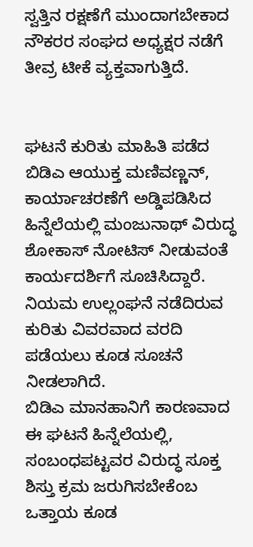ಸ್ವತ್ತಿನ ರಕ್ಷಣೆಗೆ ಮುಂದಾಗಬೇಕಾದ ನೌಕರರ ಸಂಘದ ಅಧ್ಯಕ್ಷರ ನಡೆಗೆ ತೀವ್ರ ಟೀಕೆ ವ್ಯಕ್ತವಾಗುತ್ತಿದೆ.


ಘಟನೆ ಕುರಿತು ಮಾಹಿತಿ ಪಡೆದ ಬಿಡಿಎ ಆಯುಕ್ತ ಮಣಿವಣ್ಣನ್, ಕಾರ್ಯಾಚರಣೆಗೆ ಅಡ್ಡಿಪಡಿಸಿದ ಹಿನ್ನೆಲೆಯಲ್ಲಿ ಮಂಜುನಾಥ್ ವಿರುದ್ಧ ಶೋಕಾಸ್ ನೋಟಿಸ್ ನೀಡುವಂತೆ ಕಾರ್ಯದರ್ಶಿಗೆ ಸೂಚಿಸಿದ್ದಾರೆ.
ನಿಯಮ ಉಲ್ಲಂಘನೆ ನಡೆದಿರುವ ಕುರಿತು ವಿವರವಾದ ವರದಿ ಪಡೆಯಲು ಕೂಡ ಸೂಚನೆ ನೀಡಲಾಗಿದೆ.
ಬಿಡಿಎ ಮಾನಹಾನಿಗೆ ಕಾರಣವಾದ ಈ ಘಟನೆ ಹಿನ್ನೆಲೆಯಲ್ಲಿ, ಸಂಬಂಧಪಟ್ಟವರ ವಿರುದ್ಧ ಸೂಕ್ತ ಶಿಸ್ತು ಕ್ರಮ ಜರುಗಿಸಬೇಕೆಂಬ ಒತ್ತಾಯ ಕೂಡ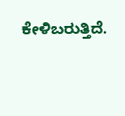ಕೇಳಿಬರುತ್ತಿದೆ.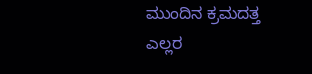ಮುಂದಿನ ಕ್ರಮದತ್ತ ಎಲ್ಲರ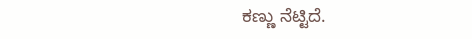ಕಣ್ಣು ನೆಟ್ಟಿದೆ.